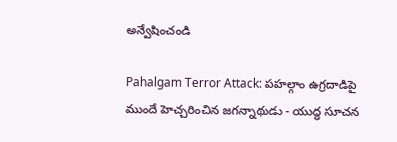అన్వేషించండి

Pahalgam Terror Attack: పహల్గాం ఉగ్రదాడిపై ముందే హెచ్చరించిన జగన్నాథుడు - యుద్ధ సూచన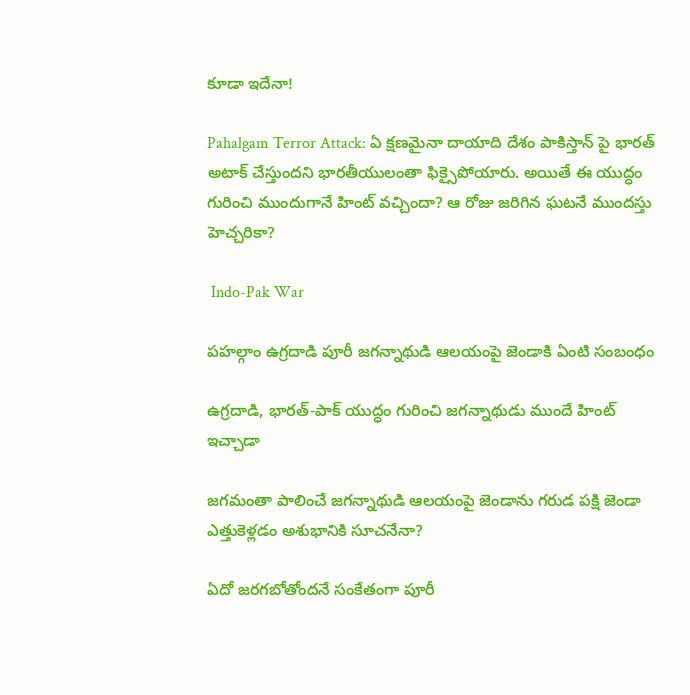కూడా ఇదేనా!

Pahalgam Terror Attack: ఏ క్షణమైనా దాయాది దేశం పాకిస్తాన్ పై భారత్ అటాక్ చేస్తుందని భారతీయులంతా ఫిక్సైపోయారు. అయితే ఈ యుద్ధం గురించి ముందుగానే హింట్ వచ్చిందా? ఆ రోజు జరిగిన ఘటనే ముందస్తు హెచ్చరికా?

 Indo-Pak War

పహల్గాం ఉగ్రదాడి పూరీ జగన్నాథుడి ఆలయంపై జెండాకి ఏంటి సంబంధం

ఉగ్రదాడి, భారత్-పాక్ యుద్ధం గురించి జగన్నాథుడు ముందే హింట్ ఇచ్చాడా

జగమంతా పాలించే జగన్నాథుడి ఆలయంపై జెండాను గరుడ పక్షి జెండా ఎత్తుకెళ్లడం అశుభానికి సూచనేనా?

ఏదో జరగబోతోందనే సంకేతంగా పూరీ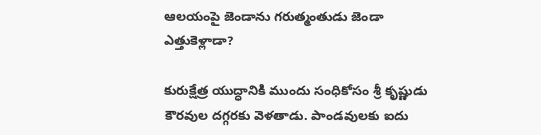ఆలయంపై జెండాను గరుత్మంతుడు జెండా ఎత్తుకెళ్లాడా?

కురుక్షేత్ర యుద్ధానికి ముందు సంధికోసం శ్రీ కృష్ణుడు కౌరవుల దగ్గరకు వెళతాడు. పాండవులకు ఐదు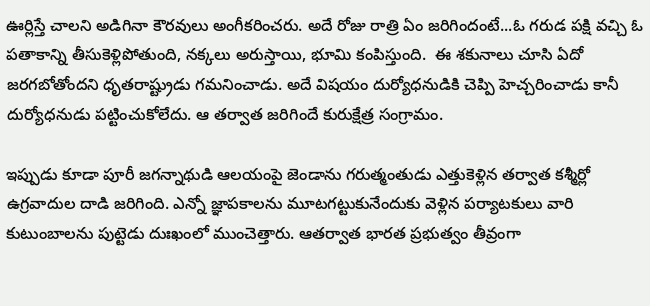ఊర్లిస్తే చాలని అడిగినా కౌరవులు అంగీకరించరు. అదే రోజు రాత్రి ఏం జరిగిందంటే...ఓ గరుడ పక్షి వచ్చి ఓ పతాకాన్ని తీసుకెళ్లిపోతుంది, నక్కలు అరుస్తాయి, భూమి కంపిస్తుంది.  ఈ శకునాలు చూసి ఏదో జరగబోతోందని ధృతరాష్ట్రుడు గమనించాడు. అదే విషయం దుర్యోధనుడికి చెప్పి హెచ్చరించాడు కానీ దుర్యోధనుడు పట్టించుకోలేదు. ఆ తర్వాత జరిగిందే కురుక్షేత్ర సంగ్రామం.

ఇప్పుడు కూడా పూరీ జగన్నాథుడి ఆలయంపై జెండాను గరుత్మంతుడు ఎత్తుకెళ్లిన తర్వాత కశ్మీర్లో ఉగ్రవాదుల దాడి జరిగింది. ఎన్నో జ్ఞాపకాలను మూటగట్టుకునేందుకు వెళ్లిన పర్యాటకులు వారి కుటుంబాలను పుట్టెడు దుఃఖంలో ముంచెత్తారు. ఆతర్వాత భారత ప్రభుత్వం తీవ్రంగా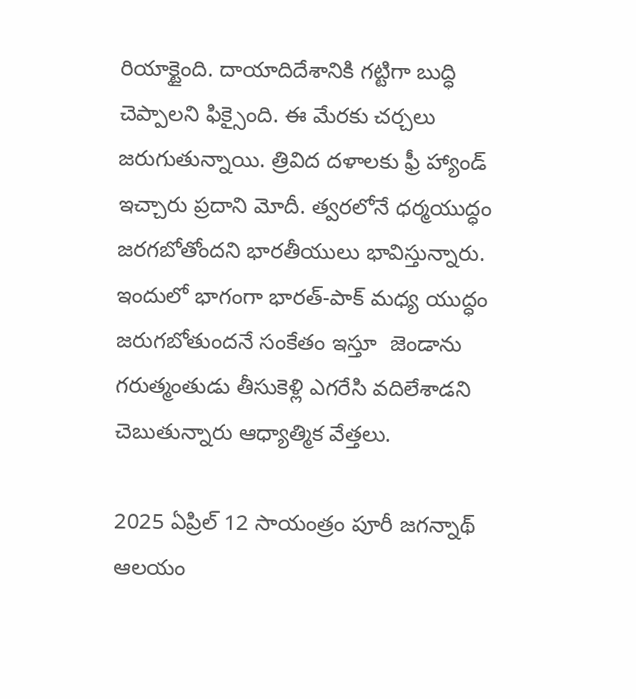రియాక్టైంది. దాయాదిదేశానికి గట్టిగా బుద్ధి చెప్పాలని ఫిక్సైంది. ఈ మేరకు చర్చలు జరుగుతున్నాయి. త్రివిద దళాలకు ఫ్రీ హ్యాండ్ ఇచ్చారు ప్రదాని మోదీ. త్వరలోనే ధర్మయుద్ధం జరగబోతోందని భారతీయులు భావిస్తున్నారు. ఇందులో భాగంగా భారత్-పాక్ మధ్య యుద్ధం జరుగబోతుందనే సంకేతం ఇస్తూ  జెండాను గరుత్మంతుడు తీసుకెళ్లి ఎగరేసి వదిలేశాడని చెబుతున్నారు ఆధ్యాత్మిక వేత్తలు.

2025 ఏప్రిల్ 12 సాయంత్రం పూరీ జగన్నాథ్ ఆలయం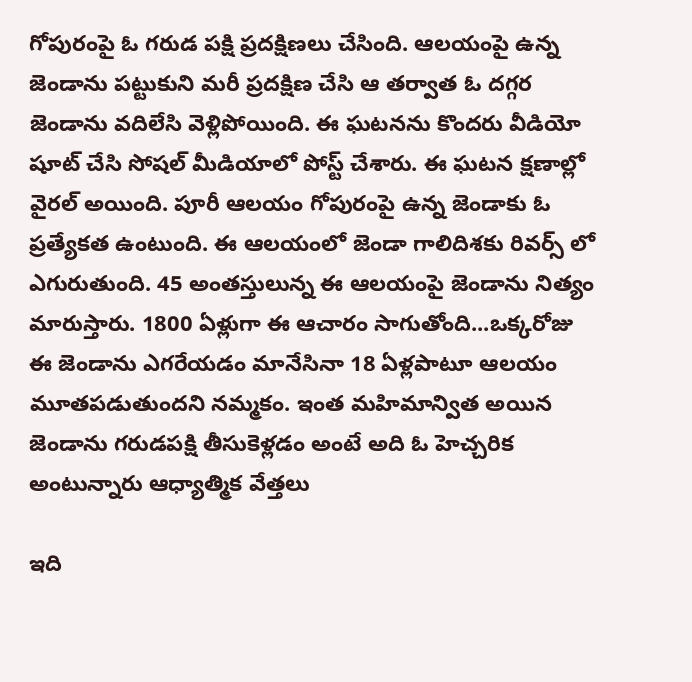గోపురంపై ఓ గరుడ పక్షి ప్రదక్షిణలు చేసింది. ఆలయంపై ఉన్న జెండాను పట్టుకుని మరీ ప్రదక్షిణ చేసి ఆ తర్వాత ఓ దగ్గర జెండాను వదిలేసి వెళ్లిపోయింది. ఈ ఘటనను కొందరు వీడియో షూట్ చేసి సోషల్ మీడియాలో పోస్ట్ చేశారు. ఈ ఘటన క్షణాల్లో వైరల్ అయింది. పూరీ ఆలయం గోపురంపై ఉన్న జెండాకు ఓ ప్రత్యేకత ఉంటుంది. ఈ ఆలయంలో జెండా గాలిదిశకు రివర్స్ లో ఎగురుతుంది. 45 అంతస్తులున్న ఈ ఆలయంపై జెండాను నిత్యం మారుస్తారు. 1800 ఏళ్లుగా ఈ ఆచారం సాగుతోంది...ఒక్కరోజు ఈ జెండాను ఎగరేయడం మానేసినా 18 ఏళ్లపాటూ ఆలయం మూతపడుతుందని నమ్మకం. ఇంత మహిమాన్విత అయిన జెండాను గరుడపక్షి తీసుకెళ్లడం అంటే అది ఓ హెచ్చరిక అంటున్నారు ఆధ్యాత్మిక వేత్తలు

ఇది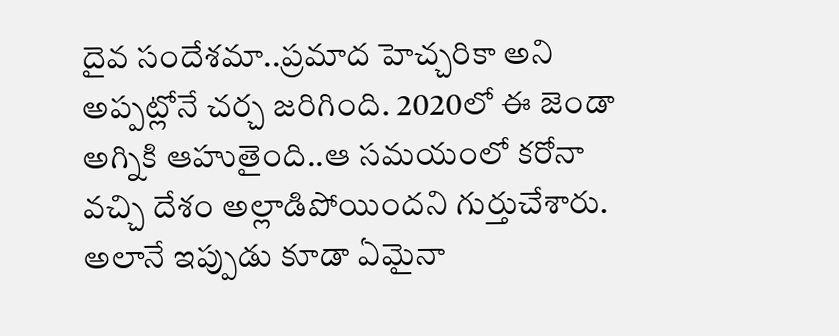దైవ సందేశమా..ప్రమాద హెచ్చరికా అని అప్పట్లోనే చర్చ జరిగింది. 2020లో ఈ జెండా అగ్నికి ఆహుతైంది..ఆ సమయంలో కరోనా వచ్చి దేశం అల్లాడిపోయిందని గుర్తుచేశారు. అలానే ఇప్పుడు కూడా ఏమైనా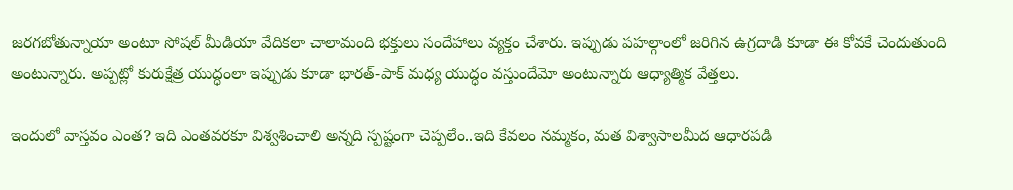జరగబోతున్నాయా అంటూ సోషల్ మీడియా వేదికలా చాలామంది భక్తులు సందేహాలు వ్యక్తం చేశారు. ఇప్పుడు పహల్గాంలో జరిగిన ఉగ్రదాడి కూడా ఈ కోవకే చెందుతుంది అంటున్నారు. అప్పట్లో కురుక్షేత్ర యుద్ధంలా ఇప్పుడు కూడా భారత్-పాక్ మధ్య యుద్ధం వస్తుందేమో అంటున్నారు ఆధ్యాత్మిక వేత్తలు.

ఇందులో వాస్తవం ఎంత? ఇది ఎంతవరకూ విశ్వశించాలి అన్నది స్పష్టంగా చెప్పలేం..ఇది కేవలం నమ్మకం, మత విశ్వాసాలమీద ఆధారపడి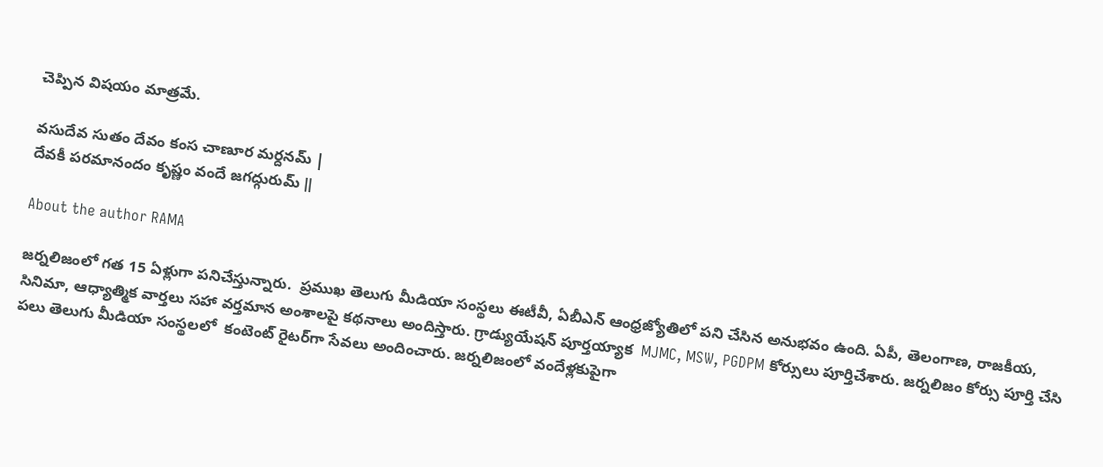చెప్పిన విషయం మాత్రమే.

వసుదేవ సుతం దేవం కంస చాణూర మర్దనమ్ |
దేవకీ పరమానందం కృష్ణం వందే జగద్గురుమ్ ‖

About the author RAMA

జర్నలిజంలో గత 15 ఏళ్లుగా పనిచేస్తున్నారు.  ప్రముఖ తెలుగు మీడియా సంస్థలు ఈటీవీ, ఏబీఎన్‌ ఆంధ్రజ్యోతిలో పని చేసిన అనుభవం ఉంది. ఏపీ, తెలంగాణ, రాజకీయ, సినిమా, ఆధ్యాత్మిక వార్తలు సహా వర్తమాన అంశాలపై కథనాలు అందిస్తారు. గ్రాడ్యుయేషన్ పూర్తయ్యాక  MJMC, MSW, PGDPM కోర్సులు పూర్తిచేశారు. జర్నలిజం కోర్సు పూర్తి చేసి పలు తెలుగు మీడియా సంస్థలలో  కంటెంట్ రైటర్‌గా సేవలు అందించారు. జర్నలిజంలో వందేళ్లకుపైగా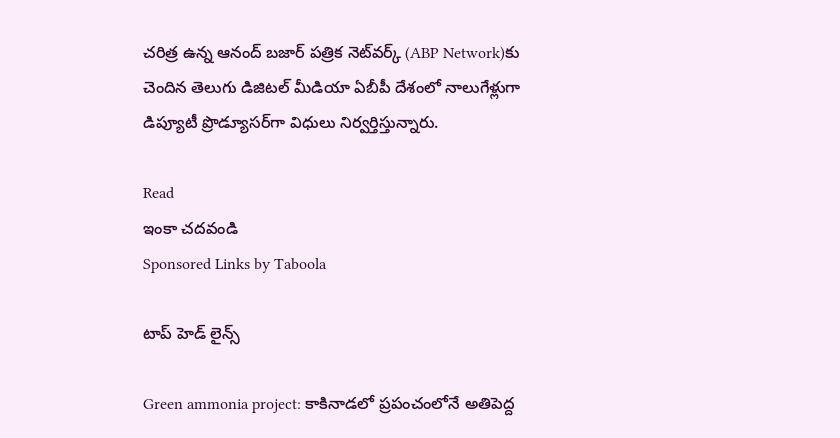చరిత్ర ఉన్న ఆనంద్ బజార్ పత్రిక నెట్‌వర్క్ (ABP Network)కు చెందిన తెలుగు డిజిటల్ మీడియా ఏబీపీ దేశంలో నాలుగేళ్లుగా డిప్యూటీ ప్రొడ్యూసర్‌గా విధులు నిర్వర్తిస్తున్నారు.

Read
ఇంకా చదవండి
Sponsored Links by Taboola

టాప్ హెడ్ లైన్స్

Green ammonia project: కాకినాడలో ప్రపంచంలోనే అతిపెద్ద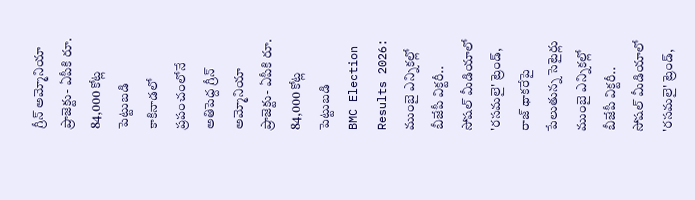గ్రీన్ అమ్మోనియా ప్రాజెక్టు- ఏపీకి రూ. 84,000 కోట్ల పెట్టుబడి
కాకినాడలో ప్రపంచంలోనే అతిపెద్ద గ్రీన్ అమ్మోనియా ప్రాజెక్టు- ఏపీకి రూ. 84,000 కోట్ల పెట్టుబడి
BMC Election Results 2026: ముంబై ఎన్నికల్లో బీజేపీ విక్టరీ.. సోషల్ మీడియాలో 'రసమలై' ట్రెండ్, రాజ్ థాకరేపై పేలుతున్న సెటైర్లు
ముంబై ఎన్నికల్లో బీజేపీ విక్టరీ.. సోషల్ మీడియాలో 'రసమలై' ట్రెండ్,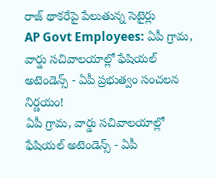రాజ్ థాకరేపై పేలుతున్న సెటైర్లు
AP Govt Employees: ఏపీ గ్రామ, వార్డు సచివాలయాల్లో ఫేషియల్ అటెండెన్స్ - ఏపీ ప్రభుత్వం సంచలన నిర్ణయం!
ఏపీ గ్రామ, వార్డు సచివాలయాల్లో ఫేషియల్ అటెండెన్స్ - ఏపీ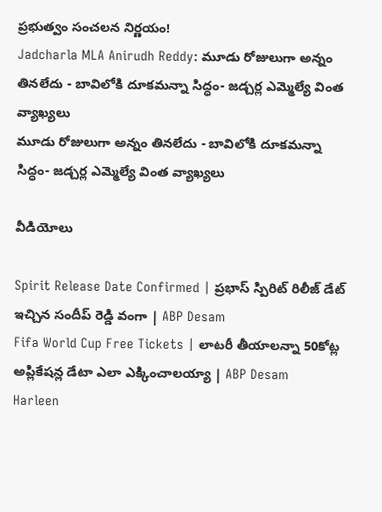ప్రభుత్వం సంచలన నిర్ణయం!
Jadcharla MLA Anirudh Reddy: మూడు రోజులుగా అన్నం తినలేదు - బావిలోకి దూకమన్నా సిద్ధం- జడ్చర్ల ఎమ్మెల్యే వింత వ్యాఖ్యలు
మూడు రోజులుగా అన్నం తినలేదు - బావిలోకి దూకమన్నా సిద్ధం- జడ్చర్ల ఎమ్మెల్యే వింత వ్యాఖ్యలు

వీడియోలు

Spirit Release Date Confirmed | ప్రభాస్ స్పిరిట్ రిలీజ్ డేట్ ఇచ్చిన సందీప్ రెడ్డి వంగా | ABP Desam
Fifa World Cup Free Tickets | లాటరీ తీయాలన్నా 50కోట్ల అప్లికేషన్ల డేటా ఎలా ఎక్కించాలయ్యా | ABP Desam
Harleen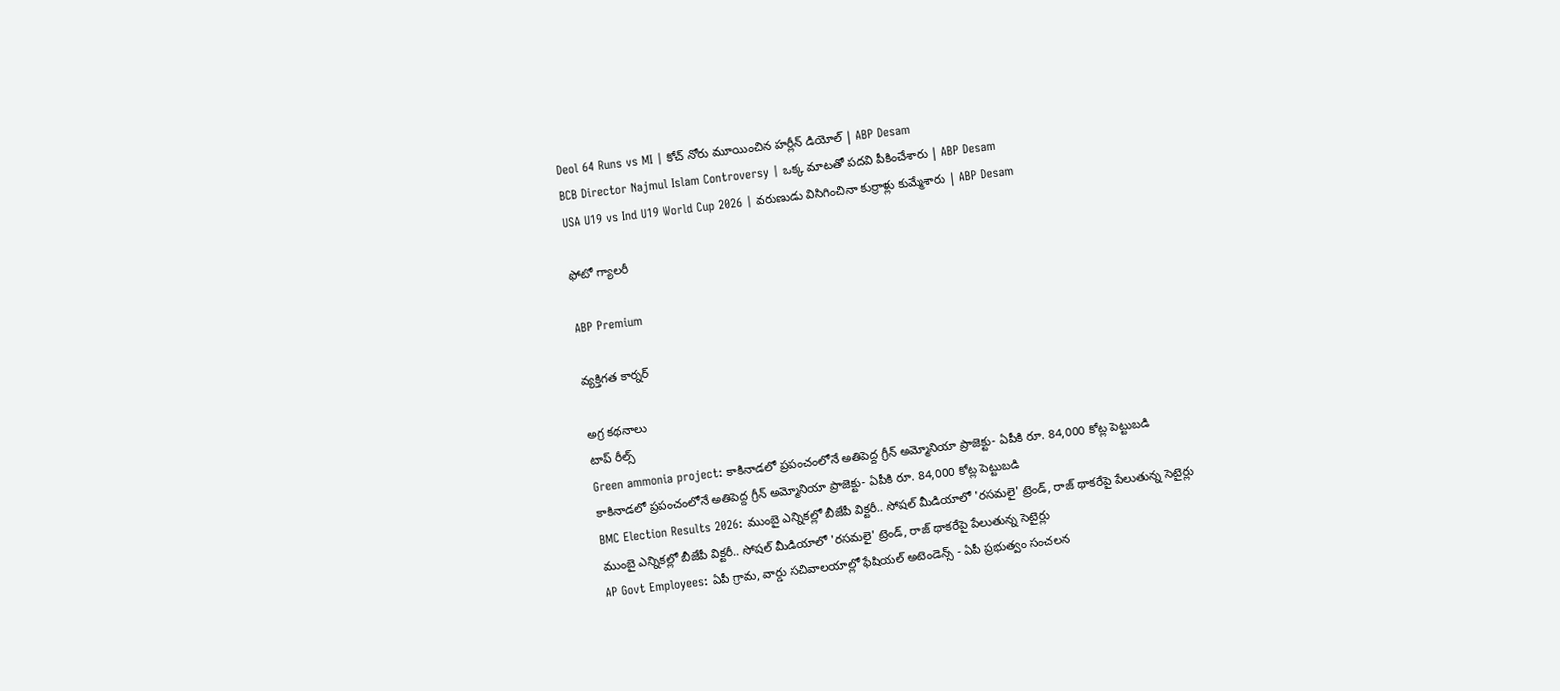Deol 64 Runs vs MI | కోచ్ నోరు మూయించిన హర్లీన్ డియోల్ | ABP Desam
BCB Director Najmul Islam Controversy | ఒక్క మాటతో పదవి పీకించేశారు | ABP Desam
USA U19 vs Ind U19 World Cup 2026 | వరుణుడు విసిగించినా కుర్రాళ్లు కుమ్మేశారు | ABP Desam

ఫోటో గ్యాలరీ

ABP Premium

వ్యక్తిగత కార్నర్

అగ్ర కథనాలు
టాప్ రీల్స్
Green ammonia project: కాకినాడలో ప్రపంచంలోనే అతిపెద్ద గ్రీన్ అమ్మోనియా ప్రాజెక్టు- ఏపీకి రూ. 84,000 కోట్ల పెట్టుబడి
కాకినాడలో ప్రపంచంలోనే అతిపెద్ద గ్రీన్ అమ్మోనియా ప్రాజెక్టు- ఏపీకి రూ. 84,000 కోట్ల పెట్టుబడి
BMC Election Results 2026: ముంబై ఎన్నికల్లో బీజేపీ విక్టరీ.. సోషల్ మీడియాలో 'రసమలై' ట్రెండ్, రాజ్ థాకరేపై పేలుతున్న సెటైర్లు
ముంబై ఎన్నికల్లో బీజేపీ విక్టరీ.. సోషల్ మీడియాలో 'రసమలై' ట్రెండ్, రాజ్ థాకరేపై పేలుతున్న సెటైర్లు
AP Govt Employees: ఏపీ గ్రామ, వార్డు సచివాలయాల్లో ఫేషియల్ అటెండెన్స్ - ఏపీ ప్రభుత్వం సంచలన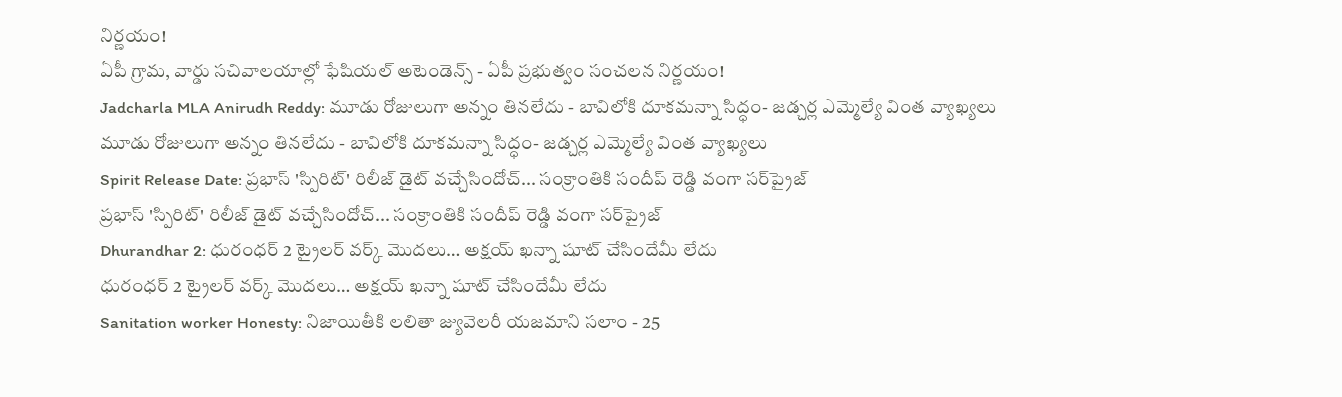నిర్ణయం!
ఏపీ గ్రామ, వార్డు సచివాలయాల్లో ఫేషియల్ అటెండెన్స్ - ఏపీ ప్రభుత్వం సంచలన నిర్ణయం!
Jadcharla MLA Anirudh Reddy: మూడు రోజులుగా అన్నం తినలేదు - బావిలోకి దూకమన్నా సిద్ధం- జడ్చర్ల ఎమ్మెల్యే వింత వ్యాఖ్యలు
మూడు రోజులుగా అన్నం తినలేదు - బావిలోకి దూకమన్నా సిద్ధం- జడ్చర్ల ఎమ్మెల్యే వింత వ్యాఖ్యలు
Spirit Release Date: ప్రభాస్ 'స్పిరిట్' రిలీజ్ డైట్ వచ్చేసిందోచ్... సంక్రాంతికి సందీప్ రెడ్డి వంగా సర్‌ప్రైజ్
ప్రభాస్ 'స్పిరిట్' రిలీజ్ డైట్ వచ్చేసిందోచ్... సంక్రాంతికి సందీప్ రెడ్డి వంగా సర్‌ప్రైజ్
Dhurandhar 2: ధురంధర్ 2 ట్రైలర్ వర్క్ మొదలు… అక్షయ్ ఖన్నా షూట్ చేసిందేమీ లేదు
ధురంధర్ 2 ట్రైలర్ వర్క్ మొదలు… అక్షయ్ ఖన్నా షూట్ చేసిందేమీ లేదు
Sanitation worker Honesty: నిజాయితీకి లలితా జ్యువెలరీ యజమాని సలాం - 25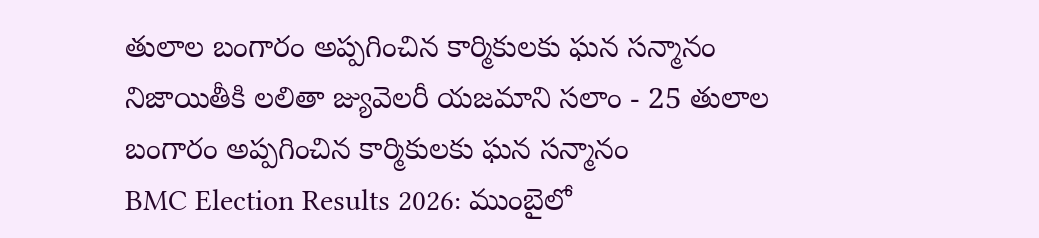తులాల బంగారం అప్పగించిన కార్మికులకు ఘన సన్మానం
నిజాయితీకి లలితా జ్యువెలరీ యజమాని సలాం - 25 తులాల బంగారం అప్పగించిన కార్మికులకు ఘన సన్మానం
BMC Election Results 2026: ముంబైలో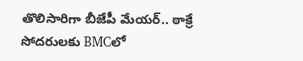తొలిసారిగా బీజేపీ మేయర్.. ఠాక్రే సోదరులకు BMCలో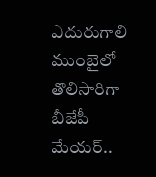ఎదురుగాలి
ముంబైలో తొలిసారిగా బీజేపీ మేయర్..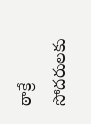ఠాక్రే సోదరులకు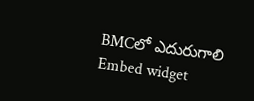BMCలో ఎదురుగాలి
Embed widget